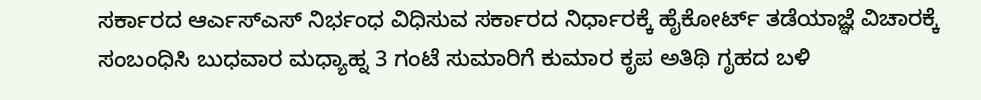ಸರ್ಕಾರದ ಆರ್ಎಸ್ಎಸ್ ನಿರ್ಭಂಧ ವಿಧಿಸುವ ಸರ್ಕಾರದ ನಿರ್ಧಾರಕ್ಕೆ ಹೈಕೋರ್ಟ್ ತಡೆಯಾಜ್ಞೆ ವಿಚಾರಕ್ಕೆ ಸಂಬಂಧಿಸಿ ಬುಧವಾರ ಮಧ್ಯಾಹ್ನ 3 ಗಂಟೆ ಸುಮಾರಿಗೆ ಕುಮಾರ ಕೃಪ ಅತಿಥಿ ಗೃಹದ ಬಳಿ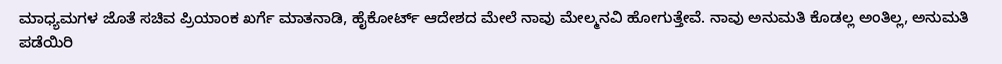ಮಾಧ್ಯಮಗಳ ಜೊತೆ ಸಚಿವ ಪ್ರಿಯಾಂಕ ಖರ್ಗೆ ಮಾತನಾಡಿ, ಹೈಕೋರ್ಟ್ ಆದೇಶದ ಮೇಲೆ ನಾವು ಮೇಲ್ಮನವಿ ಹೋಗುತ್ತೇವೆ. ನಾವು ಅನುಮತಿ ಕೊಡಲ್ಲ ಅಂತಿಲ್ಲ, ಅನುಮತಿ ಪಡೆಯಿರಿ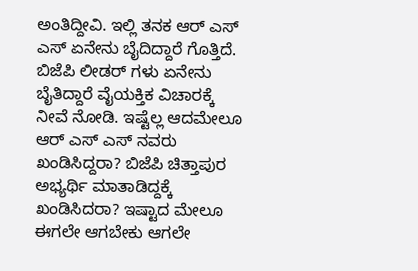ಅಂತಿದ್ದೀವಿ. ಇಲ್ಲಿ ತನಕ ಆರ್ ಎಸ್ ಎಸ್ ಏನೇನು ಬೈದಿದ್ದಾರೆ ಗೊತ್ತಿದೆ. ಬಿಜೆಪಿ ಲೀಡರ್ ಗಳು ಏನೇನು ಬೈತಿದ್ದಾರೆ ವೈಯಕ್ತಿಕ ವಿಚಾರಕ್ಕೆ ನೀವೆ ನೋಡಿ. ಇಷ್ಟೆಲ್ಲ ಆದಮೇಲೂ ಆರ್ ಎಸ್ ಎಸ್ ನವರು ಖಂಡಿಸಿದ್ದರಾ? ಬಿಜೆಪಿ ಚಿತ್ತಾಪುರ ಅಭ್ಯರ್ಥಿ ಮಾತಾಡಿದ್ದಕ್ಕೆ ಖಂಡಿಸಿದರಾ? ಇಷ್ಟಾದ ಮೇಲೂ ಈಗಲೇ ಆಗಬೇಕು ಆಗಲೇ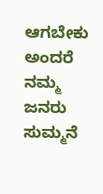ಆಗಬೇಕು ಅಂದರೆ ನಮ್ಮ ಜನರು ಸುಮ್ಮನೆ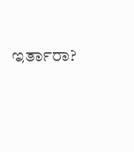ಇರ್ತಾರಾ?